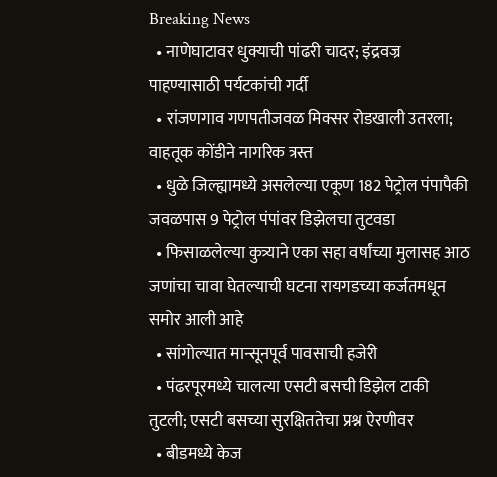Breaking News
  • नाणेघाटावर धुक्याची पांढरी चादर; इंद्रवज्र पाहण्यासाठी पर्यटकांची गर्दी
  • रांजणगाव गणपतीजवळ मिक्सर रोडखाली उतरला; वाहतूक कोंडीने नागरिक त्रस्त
  • धुळे जिल्ह्यामध्ये असलेल्या एकूण 182 पेट्रोल पंपापैकी जवळपास 9 पेट्रोल पंपांवर डिझेलचा तुटवडा
  • फिसाळलेल्या कुत्र्याने एका सहा वर्षांच्या मुलासह आठ जणांचा चावा घेतल्याची घटना रायगडच्या कर्जतमधून समोर आली आहे
  • सांगोल्यात मान्सूनपूर्व पावसाची हजेरी
  • पंढरपूरमध्ये चालत्या एसटी बसची डिझेल टाकी तुटली; एसटी बसच्या सुरक्षिततेचा प्रश्न ऐरणीवर
  • बीडमध्ये केज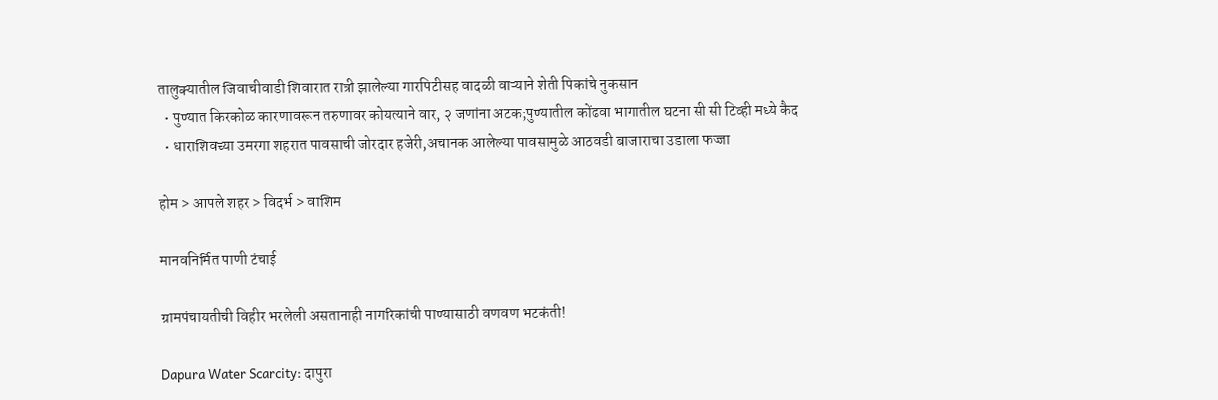तालुक्यातील जिवाचीवाडी शिवारात रात्री झालेल्या गारपिटीसह वादळी वाऱ्याने शेती पिकांचे नुकसान
  • पुण्यात किरकोळ कारणावरून तरुणावर कोयत्याने वार, २ जणांना अटक;पुण्यातील कोंढवा भागातील घटना सी सी टिव्ही मध्ये कैद
  • धाराशिवच्या उमरगा शहरात पावसाची जोरदार हजेरी,अचानक आलेल्या पावसामुळे आठवडी बाजाराचा उडाला फज्जा

होम > आपले शहर > विदर्भ > वाशिम

मानवनिर्मित पाणी टंचाई

ग्रामपंचायतीची विहीर भरलेली असतानाही नागरिकांची पाण्यासाठी वणवण भटकंती!

Dapura Water Scarcity: दापुरा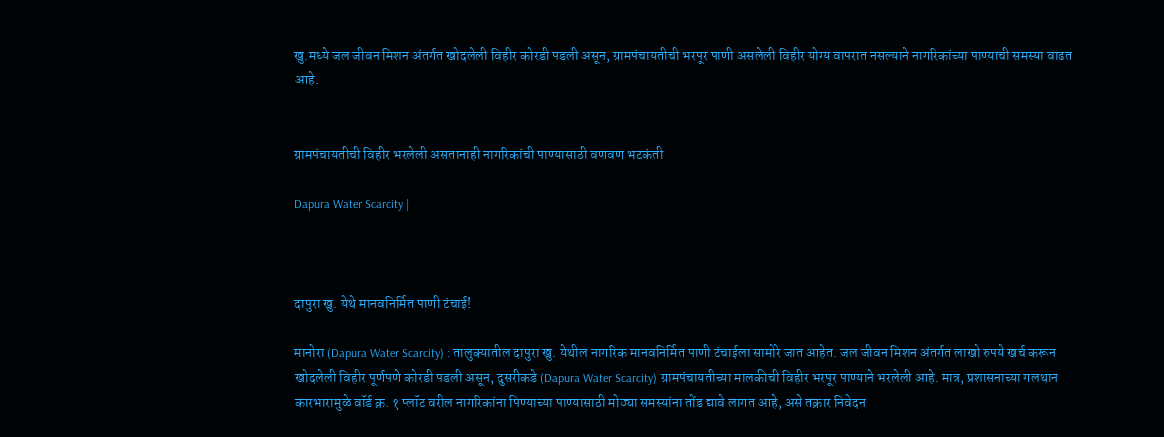खु.मध्ये जल जीवन मिशन अंतर्गत खोदलेली विहीर कोरडी पडली असून, ग्रामपंचायतीची भरपूर पाणी असलेली विहीर योग्य वापरात नसल्याने नागरिकांच्या पाण्याची समस्या वाढत आहे.


ग्रामपंचायतीची विहीर भरलेली असतानाही नागरिकांची पाण्यासाठी वणवण भटकंती

Dapura Water Scarcity |



दापुरा खु. येथे मानवनिर्मित पाणी टंचाई!

मानोरा (Dapura Water Scarcity) : तालुक्यातील दापुरा खु. येथील नागरिक मानवनिर्मित पाणी टंचाईला सामोरे जात आहेत. जल जीवन मिशन अंतर्गत लाखो रुपये खर्च करून खोदलेली विहीर पूर्णपणे कोरडी पडली असून, दुसरीकडे (Dapura Water Scarcity) ग्रामपंचायतीच्या मालकीची विहीर भरपूर पाण्याने भरलेली आहे. मात्र, प्रशासनाच्या गलथान कारभारामुळे वॉर्ड क्र. १ प्लॉट वरील नागरिकांना पिण्याच्या पाण्यासाठी मोठ्या समस्यांना तोंड द्यावे लागत आहे, असे तक्रार निवेदन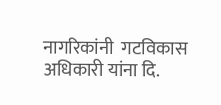नागरिकांनी  गटविकास अधिकारी यांना दि.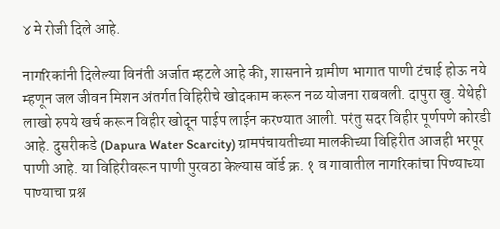४ मे रोजी दिले आहे.

नागरिकांनी दिलेल्या विनंती अर्जात म्हटले आहे की, शासनाने ग्रामीण भागात पाणी टंचाई होऊ नये म्हणून जल जीवन मिशन अंतर्गत विहिरीचे खोदकाम करून नळ योजना राबवली. दापुरा खु. येथेही लाखो रुपये खर्च करून विहीर खोदून पाईप लाईन करण्यात आली. परंतु सदर विहीर पूर्णपणे कोरडी आहे. दुसरीकडे (Dapura Water Scarcity) ग्रामपंचायतीच्या मालकीच्या विहिरीत आजही भरपूर पाणी आहे. या विहिरीवरून पाणी पुरवठा केल्यास वॉर्ड क्र. १ व गावातील नागरिकांचा पिण्याच्या पाण्याचा प्रश्न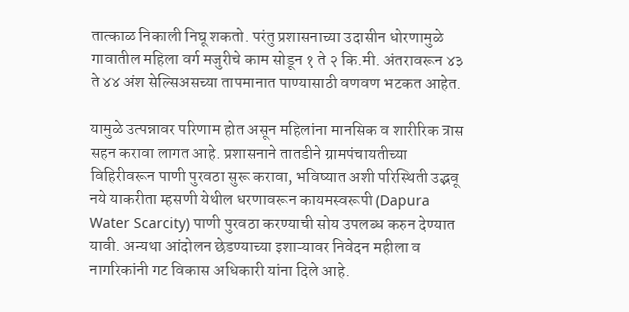तात्काळ निकाली निघू शकतो. परंतु प्रशासनाच्या उदासीन धोरणामुळे गावातील महिला वर्ग मजुरीचे काम सोडून १ ते २ कि.मी. अंतरावरून ४३ ते ४४ अंश सेल्सिअसच्या तापमानात पाण्यासाठी वणवण भटकत आहेत.

यामुळे उत्पन्नावर परिणाम होत असून महिलांना मानसिक व शारीरिक त्रास सहन करावा लागत आहे. प्रशासनाने तातडीने ग्रामपंचायतीच्या विहिरीवरून पाणी पुरवठा सुरू करावा, भविष्यात अशी परिस्थिती उद्भवू नये याकरीता म्हसणी येथील धरणावरून कायमस्वरूपी (Dapura Water Scarcity) पाणी पुरवठा करण्याची सोय उपलब्ध करुन देण्यात यावी. अन्यथा आंदोलन छेडण्याच्या इशाऱ्यावर निवेदन महीला व नागरिकांनी गट विकास अधिकारी यांना दिले आहे.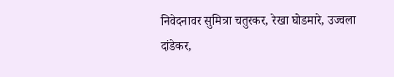निवेदनावर सुमित्रा चतुरकर, रेखा घोडमारे, उज्वला दांडेकर,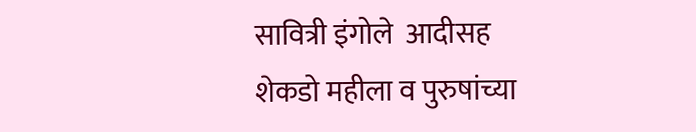सावित्री इंगोले  आदीसह शेकडो महीला व पुरुषांच्या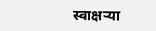स्वाक्षऱ्या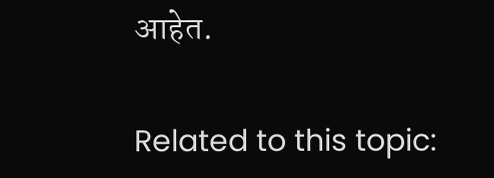आहेत.

Related to this topic: